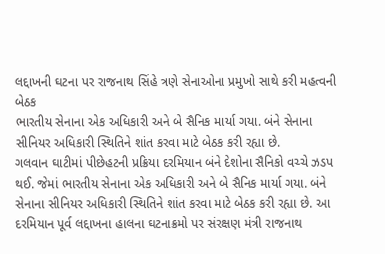લદ્દાખની ઘટના પર રાજનાથ સિંહે ત્રણે સેનાઓના પ્રમુખો સાથે કરી મહત્વની બેઠક
ભારતીય સેનાના એક અધિકારી અને બે સૈનિક માર્યા ગયા. બંને સેનાના સીનિયર અધિકારી સ્થિતિને શાંત કરવા માટે બેઠક કરી રહ્યા છે.
ગલવાન ઘાટીમાં પીછેહટની પ્રક્રિયા દરમિયાન બંને દેશોના સૈનિકો વચ્ચે ઝડપ થઈ. જેમાં ભારતીય સેનાના એક અધિકારી અને બે સૈનિક માર્યા ગયા. બંને સેનાના સીનિયર અધિકારી સ્થિતિને શાંત કરવા માટે બેઠક કરી રહ્યા છે. આ દરમિયાન પૂર્વ લદ્દાખના હાલના ઘટનાક્રમો પર સંરક્ષણ મંત્રી રાજનાથ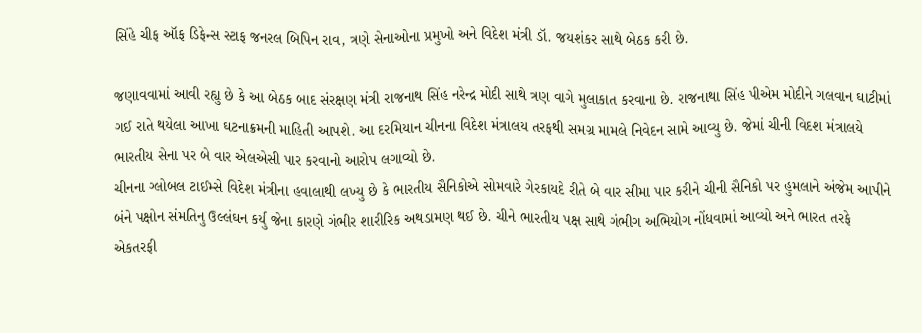સિંહે ચીફ ઑફ ડિફેન્સ સ્ટાફ જનરલ બિપિન રાવ, ત્રણે સેનાઓના પ્રમુખો અને વિદેશ મંત્રી ડૉ. જયશંકર સાથે બેઠક કરી છે.

જણાવવામાં આવી રહ્યુ છે કે આ બેઠક બાદ સંરક્ષણ મંત્રી રાજનાથ સિંહ નરેન્દ્ર મોદી સાથે ત્રણ વાગે મુલાકાત કરવાના છે. રાજનાથા સિંહ પીએમ મોદીને ગલવાન ઘાટીમાં ગઈ રાતે થયેલા આખા ઘટનાક્રમની માહિતી આપશે. આ દરમિયાન ચીનના વિદેશ મંત્રાલય તરફથી સમગ્ર મામલે નિવેદન સામે આવ્યુ છે. જેમાં ચીની વિદશ મંત્રાલયે ભારતીય સેના પર બે વાર એલએસી પાર કરવાનો આરોપ લગાવ્યો છે.
ચીનના ગ્લોબલ ટાઈમ્સે વિદેશ મંત્રીના હવાલાથી લખ્યુ છે કે ભારતીય સૈનિકોએ સોમવારે ગેરકાયદે રીતે બે વાર સીમા પાર કરીને ચીની સૈનિકો પર હુમલાને અંજેમ આપીને બંને પક્ષોન સંમતિનુ ઉલ્લંઘન કર્યુ જેના કારણે ગંભીર શારીરિક અથડામણ થઈ છે. ચીને ભારતીય પક્ષ સાથે ગંભીગ અભિયોગ નોંધવામાં આવ્યો અને ભારત તરફે એકતરફી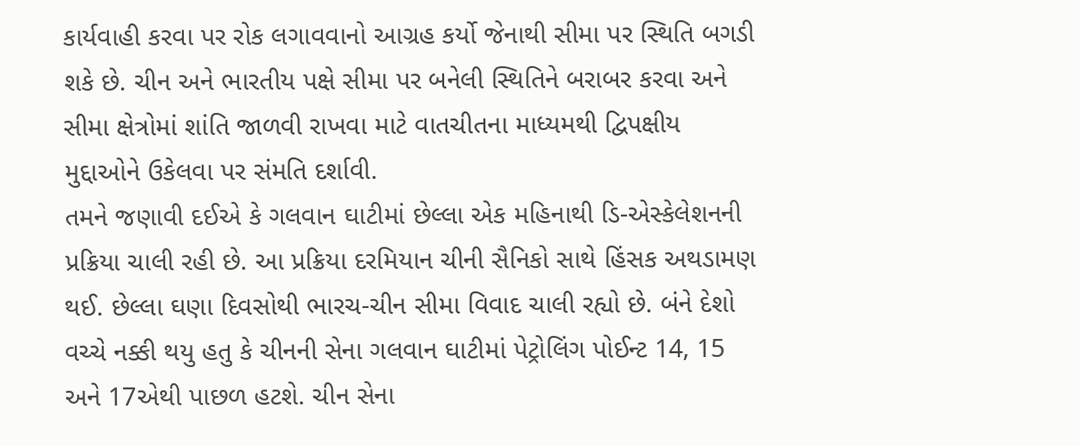કાર્યવાહી કરવા પર રોક લગાવવાનો આગ્રહ કર્યો જેનાથી સીમા પર સ્થિતિ બગડી શકે છે. ચીન અને ભારતીય પક્ષે સીમા પર બનેલી સ્થિતિને બરાબર કરવા અને સીમા ક્ષેત્રોમાં શાંતિ જાળવી રાખવા માટે વાતચીતના માધ્યમથી દ્વિપક્ષીય મુદ્દાઓને ઉકેલવા પર સંમતિ દર્શાવી.
તમને જણાવી દઈએ કે ગલવાન ઘાટીમાં છેલ્લા એક મહિનાથી ડિ-એસ્કેલેશનની પ્રક્રિયા ચાલી રહી છે. આ પ્રક્રિયા દરમિયાન ચીની સૈનિકો સાથે હિંસક અથડામણ થઈ. છેલ્લા ઘણા દિવસોથી ભારચ-ચીન સીમા વિવાદ ચાલી રહ્યો છે. બંને દેશો વચ્ચે નક્કી થયુ હતુ કે ચીનની સેના ગલવાન ઘાટીમાં પેટ્રોલિંગ પોઈન્ટ 14, 15 અને 17એથી પાછળ હટશે. ચીન સેના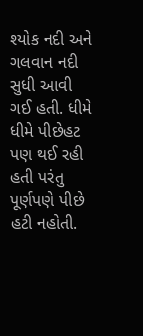શ્યોક નદી અને ગલવાન નદી સુધી આવી ગઈ હતી. ધીમે ધીમે પીછેહટ પણ થઈ રહી હતી પરંતુ પૂર્ણપણે પીછે હટી નહોતી.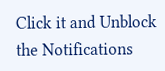Click it and Unblock the Notifications